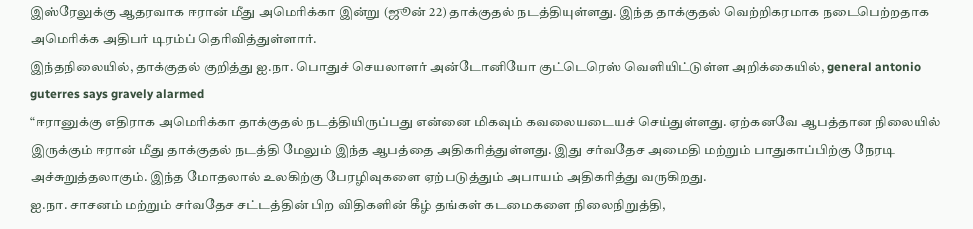இஸ்ரேலுக்கு ஆதரவாக ஈரான் மீது அமெரிக்கா இன்று (ஜூன் 22) தாக்குதல் நடத்தியுள்ளது. இந்த தாக்குதல் வெற்றிகரமாக நடைபெற்றதாக அமெரிக்க அதிபர் டிரம்ப் தெரிவித்துள்ளார்.
இந்தநிலையில், தாக்குதல் குறித்து ஐ.நா. பொதுச் செயலாளர் அன்டோனியோ குட்டெரெஸ் வெளியிட்டுள்ள அறிக்கையில், general antonio guterres says gravely alarmed
“ஈரானுக்கு எதிராக அமெரிக்கா தாக்குதல் நடத்தியிருப்பது என்னை மிகவும் கவலையடையச் செய்துள்ளது. ஏற்கனவே ஆபத்தான நிலையில் இருக்கும் ஈரான் மீது தாக்குதல் நடத்தி மேலும் இந்த ஆபத்தை அதிகரித்துள்ளது. இது சர்வதேச அமைதி மற்றும் பாதுகாப்பிற்கு நேரடி அச்சுறுத்தலாகும். இந்த மோதலால் உலகிற்கு பேரழிவுகளை ஏற்படுத்தும் அபாயம் அதிகரித்து வருகிறது.
ஐ.நா. சாசனம் மற்றும் சர்வதேச சட்டத்தின் பிற விதிகளின் கீழ் தங்கள் கடமைகளை நிலைநிறுத்தி,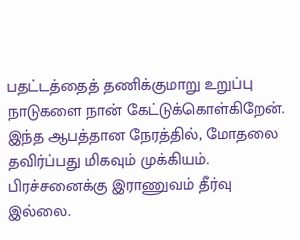பதட்டத்தைத் தணிக்குமாறு உறுப்பு நாடுகளை நான் கேட்டுக்கொள்கிறேன். இந்த ஆபத்தான நேரத்தில், மோதலை தவிர்ப்பது மிகவும் முக்கியம். பிரச்சனைக்கு இராணுவம் தீர்வு இல்லை.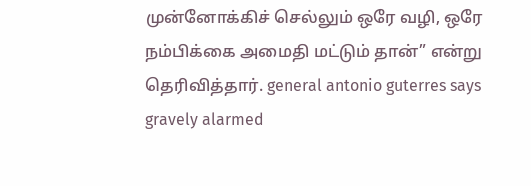முன்னோக்கிச் செல்லும் ஒரே வழி, ஒரே நம்பிக்கை அமைதி மட்டும் தான்” என்று தெரிவித்தார். general antonio guterres says gravely alarmed